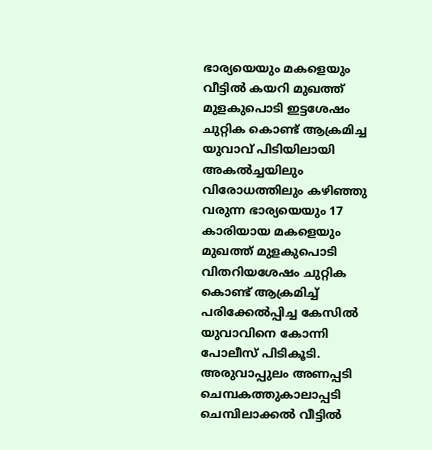ഭാര്യയെയും മകളെയും വീട്ടിൽ കയറി മുഖത്ത് മുളകുപൊടി ഇട്ടശേഷം ചുറ്റിക കൊണ്ട് ആക്രമിച്ച യുവാവ് പിടിയിലായി
അകൽച്ചയിലും വിരോധത്തിലും കഴിഞ്ഞു വരുന്ന ഭാര്യയെയും 17 കാരിയായ മകളെയും മുഖത്ത് മുളകുപൊടി വിതറിയശേഷം ചുറ്റിക കൊണ്ട് ആക്രമിച്ച് പരിക്കേൽപ്പിച്ച കേസിൽ യുവാവിനെ കോന്നി പോലീസ് പിടികൂടി. അരുവാപ്പുലം അണപ്പടി ചെമ്പകത്തുകാലാപ്പടി ചെമ്പിലാക്കൽ വീട്ടിൽ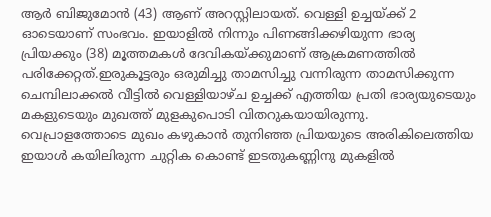ആർ ബിജുമോൻ (43) ആണ് അറസ്റ്റിലായത്. വെള്ളി ഉച്ചയ്ക്ക് 2 ഓടെയാണ് സംഭവം. ഇയാളിൽ നിന്നും പിണങ്ങിക്കഴിയുന്ന ഭാര്യ പ്രിയക്കും (38) മൂത്തമകൾ ദേവികയ്ക്കുമാണ് ആക്രമണത്തിൽ പരിക്കേറ്റത്.ഇരുകൂട്ടരും ഒരുമിച്ചു താമസിച്ചു വന്നിരുന്ന താമസിക്കുന്ന ചെമ്പിലാക്കൽ വീട്ടിൽ വെള്ളിയാഴ്ച ഉച്ചക്ക് എത്തിയ പ്രതി ഭാര്യയുടെയും മകളുടെയും മുഖത്ത് മുളകുപൊടി വിതറുകയായിരുന്നു. വെപ്രാളത്തോടെ മുഖം കഴുകാൻ തുനിഞ്ഞ പ്രിയയുടെ അരികിലെത്തിയ ഇയാൾ കയിലിരുന്ന ചുറ്റിക കൊണ്ട് ഇടതുകണ്ണിനു മുകളിൽ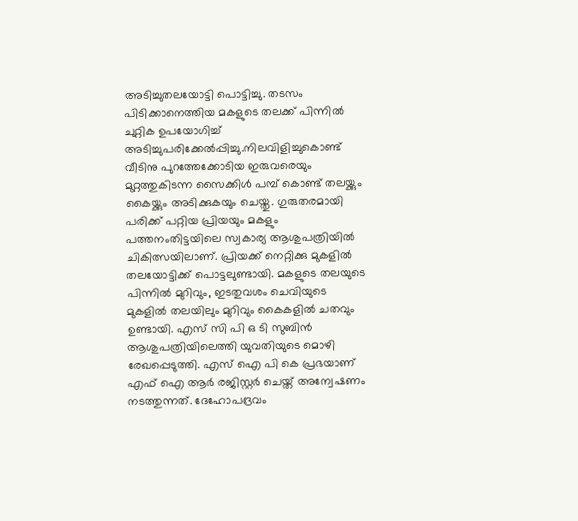അടിച്ചുതലയോട്ടി പൊട്ടിച്ചു. തടസം പിടിക്കാനെത്തിയ മകളുടെ തലക്ക് പിന്നിൽ ചുറ്റിക ഉപയോഗിച്ച് അടിച്ചുപരിക്കേൽപ്പിച്ചു.നിലവിളിച്ചുകൊണ്ട് വീടിനു പുറത്തേക്കോടിയ ഇരുവരെയും മുറ്റത്തുകിടന്ന സൈക്കിൾ പമ്പ് കൊണ്ട് തലയ്ക്കും കൈയ്ക്കും അടിക്കുകയും ചെയ്തു. ഗുരുതരമായി പരിക്ക് പറ്റിയ പ്രിയയും മകളും പത്തനംതിട്ടയിലെ സ്വകാര്യ ആശുപത്രിയിൽ ചികിത്സയിലാണ്. പ്രിയക്ക് നെറ്റിക്കു മുകളിൽ തലയോട്ടിക്ക് പൊട്ടലുണ്ടായി. മകളുടെ തലയുടെ പിന്നിൽ മുറിവും, ഇടതുവശം ചെവിയുടെ മുകളിൽ തലയിലും മുറിവും കൈകളിൽ ചതവും ഉണ്ടായി. എസ് സി പി ഒ ടി സുബിൻ ആശുപത്രിയിലെത്തി യുവതിയുടെ മൊഴി രേഖപ്പെടുത്തി. എസ് ഐ പി കെ പ്രഭയാണ് എഫ് ഐ ആർ രജിസ്റ്റർ ചെയ്ത് അന്വേഷണം നടത്തുന്നത്. ദേഹോപദ്രവം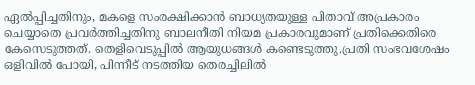ഏൽപ്പിച്ചതിനും, മകളെ സംരക്ഷിക്കാൻ ബാധ്യതയുള്ള പിതാവ് അപ്രകാരം ചെയ്യാതെ പ്രവർത്തിച്ചതിനു ബാലനീതി നിയമ പ്രകാരവുമാണ് പ്രതിക്കെതിരെ കേസെടുത്തത്. തെളിവെടുപ്പിൽ ആയുധങ്ങൾ കണ്ടെടുത്തു.പ്രതി സംഭവശേഷം ഒളിവിൽ പോയി, പിന്നീട് നടത്തിയ തെരച്ചിലിൽ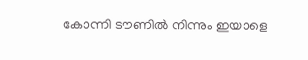കോന്നി ടൗണിൽ നിന്നും ഇയാളെ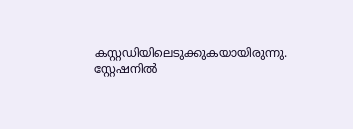കസ്റ്റഡിയിലെടുക്കുകയായിരുന്നു. സ്റ്റേഷനിൽ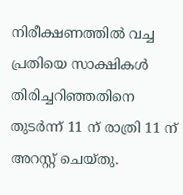നിരീക്ഷണത്തിൽ വച്ച പ്രതിയെ സാക്ഷികൾ തിരിച്ചറിഞ്ഞതിനെ തുടർന്ന് 11 ന് രാത്രി 11 ന് അറസ്റ്റ് ചെയ്തു.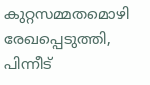കുറ്റസമ്മതമൊഴി രേഖപ്പെടുത്തി, പിന്നീട്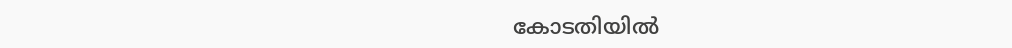കോടതിയിൽ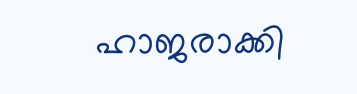ഹാജരാക്കി